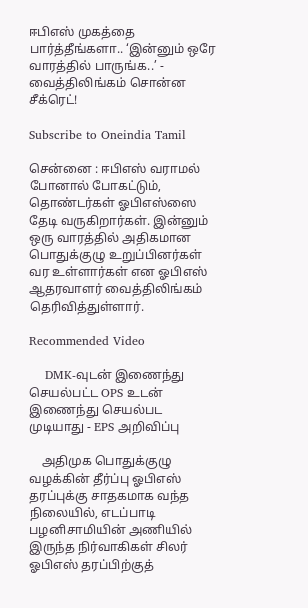ஈபிஎஸ் முகத்தை பார்த்தீங்களா.. ‘இன்னும் ஒரே வாரத்தில் பாருங்க..’ - வைத்திலிங்கம் சொன்ன சீக்ரெட்!

Subscribe to Oneindia Tamil

சென்னை : ஈபிஎஸ் வராமல் போனால் போகட்டும், தொண்டர்கள் ஓபிஎஸ்ஸை தேடி வருகிறார்கள். இன்னும் ஒரு வாரத்தில் அதிகமான பொதுக்குழு உறுப்பினர்கள் வர உள்ளார்கள் என ஓபிஎஸ் ஆதரவாளர் வைத்திலிங்கம் தெரிவித்துள்ளார்.

Recommended Video

    DMK-வுடன் இணைந்து செயல்பட்ட OPS உடன் இணைந்து செயல்பட முடியாது - EPS அறிவிப்பு

    அதிமுக பொதுக்குழு வழக்கின் தீர்ப்பு ஓபிஎஸ் தரப்புக்கு சாதகமாக வந்த நிலையில், எடப்பாடி பழனிசாமியின் அணியில் இருந்த நிர்வாகிகள் சிலர் ஓபிஎஸ் தரப்பிற்குத்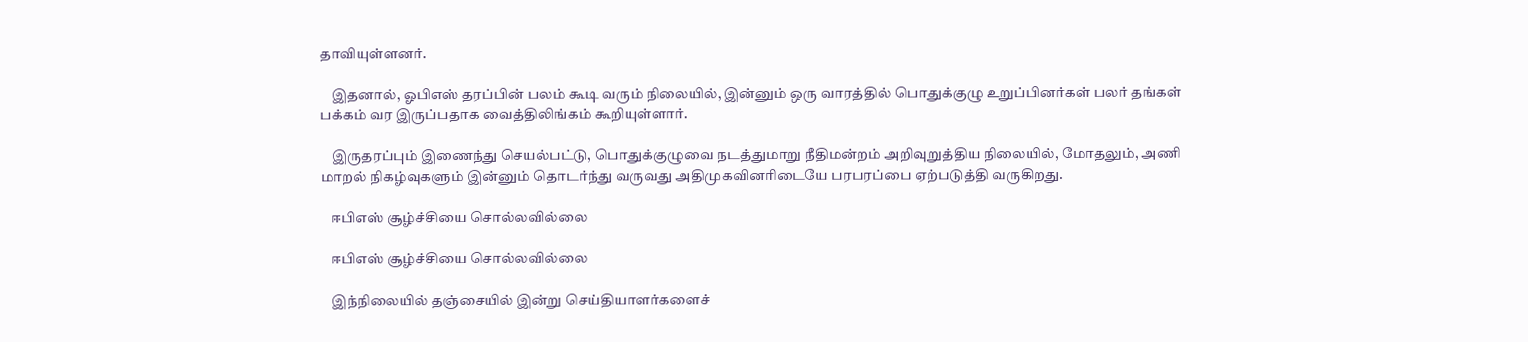தாவியுள்ளனர்.

    இதனால், ஓபிஎஸ் தரப்பின் பலம் கூடி வரும் நிலையில், இன்னும் ஒரு வாரத்தில் பொதுக்குழு உறுப்பினர்கள் பலர் தங்கள் பக்கம் வர இருப்பதாக வைத்திலிங்கம் கூறியுள்ளார்.

    இருதரப்பும் இணைந்து செயல்பட்டு, பொதுக்குழுவை நடத்துமாறு நீதிமன்றம் அறிவுறுத்திய நிலையில், மோதலும், அணி மாறல் நிகழ்வுகளும் இன்னும் தொடர்ந்து வருவது அதிமுகவினரிடையே பரபரப்பை ஏற்படுத்தி வருகிறது.

    ஈபிஎஸ் சூழ்ச்சியை சொல்லவில்லை

    ஈபிஎஸ் சூழ்ச்சியை சொல்லவில்லை

    இந்நிலையில் தஞ்சையில் இன்று செய்தியாளர்களைச்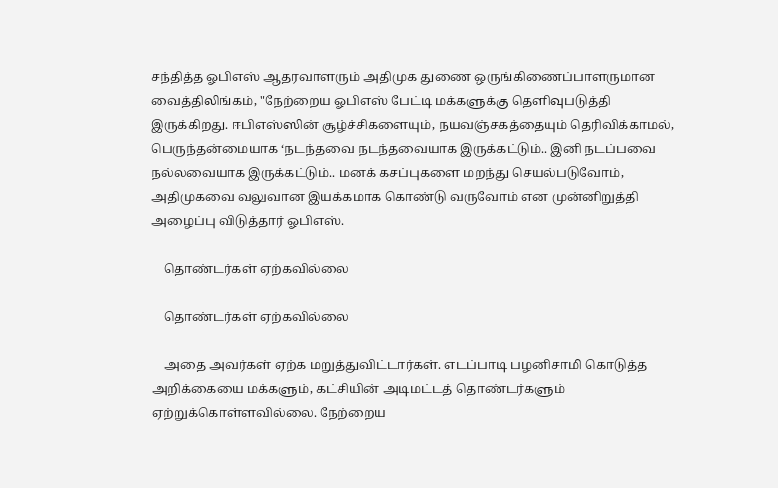சந்தித்த ஓபிஎஸ் ஆதரவாளரும் அதிமுக துணை ஒருங்கிணைப்பாளருமான வைத்திலிங்கம், "நேற்றைய ஓபிஎஸ் பேட்டி மக்களுக்கு தெளிவுபடுத்தி இருக்கிறது. ஈபிஎஸ்ஸின் சூழ்ச்சிகளையும், நயவஞ்சகத்தையும் தெரிவிக்காமல், பெருந்தன்மையாக ‘நடந்தவை நடந்தவையாக இருக்கட்டும்.. இனி நடப்பவை நல்லவையாக இருக்கட்டும்.. மனக் கசப்புகளை மறந்து செயல்படுவோம், அதிமுகவை வலுவான இயக்கமாக கொண்டு வருவோம் என முன்னிறுத்தி அழைப்பு விடுத்தார் ஓபிஎஸ்.

    தொண்டர்கள் ஏற்கவில்லை

    தொண்டர்கள் ஏற்கவில்லை

    அதை அவர்கள் ஏற்க மறுத்துவிட்டார்கள். எடப்பாடி பழனிசாமி கொடுத்த அறிக்கையை மக்களும், கட்சியின் அடிமட்டத் தொண்டர்களும் ஏற்றுக்கொள்ளவில்லை. நேற்றைய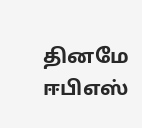தினமே ஈபிஎஸ்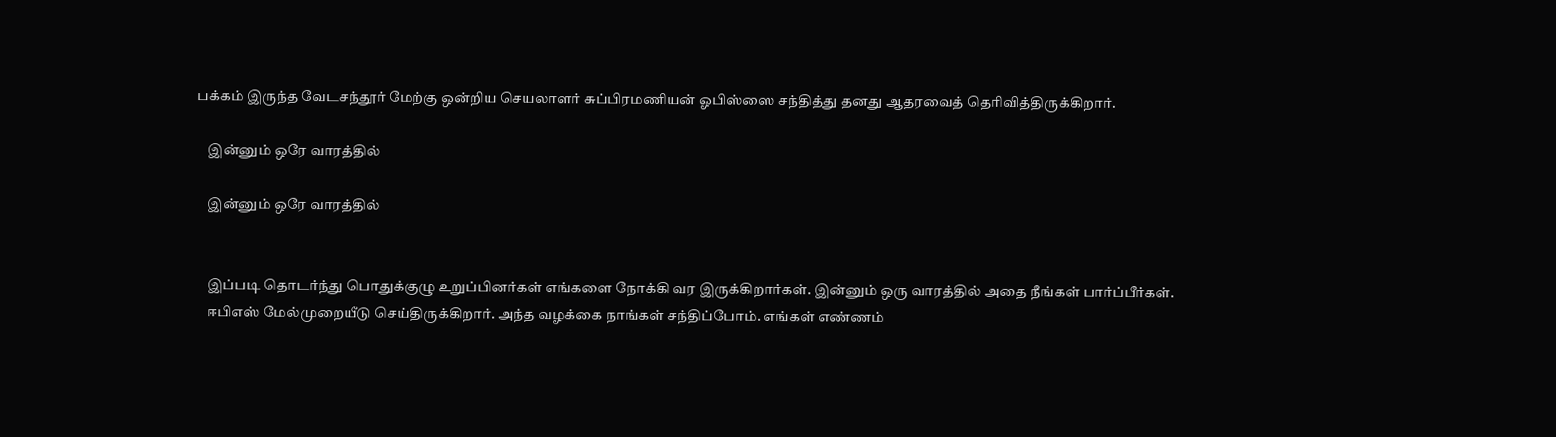பக்கம் இருந்த வேடசந்தூர் மேற்கு ஒன்றிய செயலாளர் சுப்பிரமணியன் ஓபிஸ்ஸை சந்தித்து தனது ஆதரவைத் தெரிவித்திருக்கிறார்.

    இன்னும் ஒரே வாரத்தில்

    இன்னும் ஒரே வாரத்தில்


    இப்படி தொடர்ந்து பொதுக்குழு உறுப்பினர்கள் எங்களை நோக்கி வர இருக்கிறார்கள். இன்னும் ஒரு வாரத்தில் அதை நீங்கள் பார்ப்பீர்கள்.
    ஈபிஎஸ் மேல்முறையீடு செய்திருக்கிறார். அந்த வழக்கை நாங்கள் சந்திப்போம். எங்கள் எண்ணம்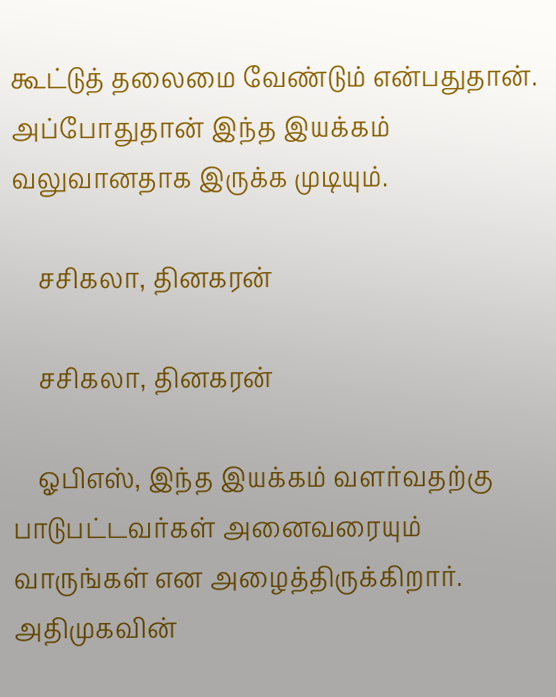கூட்டுத் தலைமை வேண்டும் என்பதுதான். அப்போதுதான் இந்த இயக்கம் வலுவானதாக இருக்க முடியும்.

    சசிகலா, தினகரன்

    சசிகலா, தினகரன்

    ஓபிஎஸ், இந்த இயக்கம் வளர்வதற்கு பாடுபட்டவர்கள் அனைவரையும் வாருங்கள் என அழைத்திருக்கிறார். அதிமுகவின்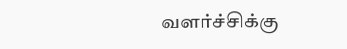வளர்ச்சிக்கு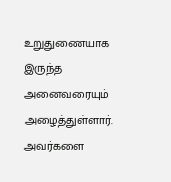உறுதுணையாக இருந்த அனைவரையும் அழைத்துள்ளார். அவர்களை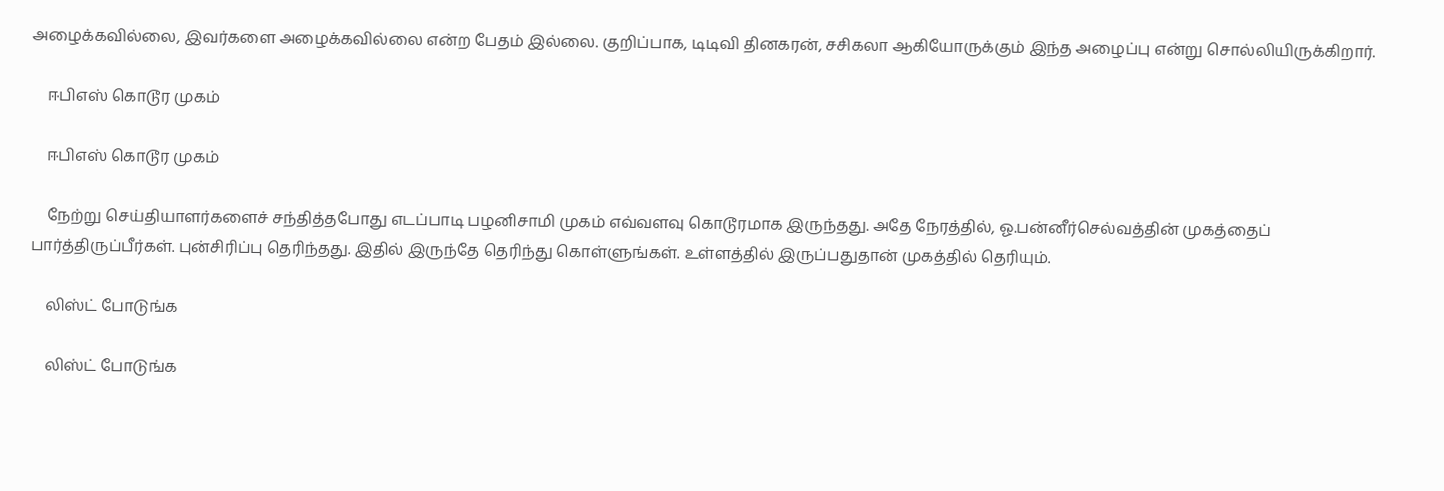அழைக்கவில்லை, இவர்களை அழைக்கவில்லை என்ற பேதம் இல்லை. குறிப்பாக, டிடிவி தினகரன், சசிகலா ஆகியோருக்கும் இந்த அழைப்பு என்று சொல்லியிருக்கிறார்.

    ஈபிஎஸ் கொடூர முகம்

    ஈபிஎஸ் கொடூர முகம்

    நேற்று செய்தியாளர்களைச் சந்தித்தபோது எடப்பாடி பழனிசாமி முகம் எவ்வளவு கொடூரமாக இருந்தது. அதே நேரத்தில், ஓ.பன்னீர்செல்வத்தின் முகத்தைப் பார்த்திருப்பீர்கள். புன்சிரிப்பு தெரிந்தது. இதில் இருந்தே தெரிந்து கொள்ளுங்கள். உள்ளத்தில் இருப்பதுதான் முகத்தில் தெரியும்.

    லிஸ்ட் போடுங்க

    லிஸ்ட் போடுங்க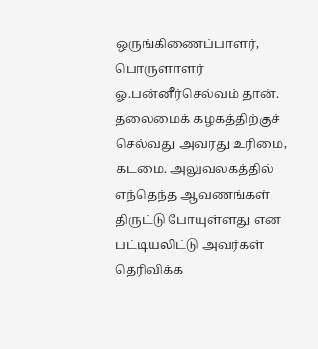ஒருங்கிணைப்பாளர், பொருளாளர் ஓ.பன்னீர்செல்வம் தான். தலைமைக் கழகத்திற்குச் செல்வது அவரது உரிமை, கடமை. அலுவலகத்தில் எந்தெந்த ஆவணங்கள் திருட்டு போயுள்ளது என பட்டியலிட்டு அவர்கள் தெரிவிக்க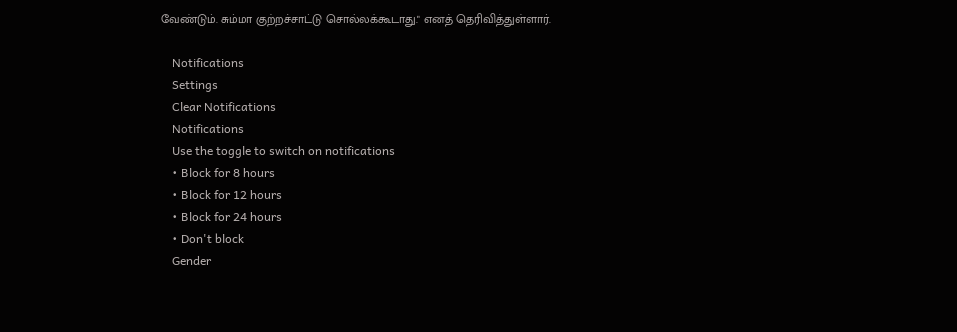வேண்டும். சும்மா குற்றச்சாட்டு சொல்லக்கூடாது." எனத் தெரிவித்துள்ளார்.

    Notifications
    Settings
    Clear Notifications
    Notifications
    Use the toggle to switch on notifications
    • Block for 8 hours
    • Block for 12 hours
    • Block for 24 hours
    • Don't block
    Gender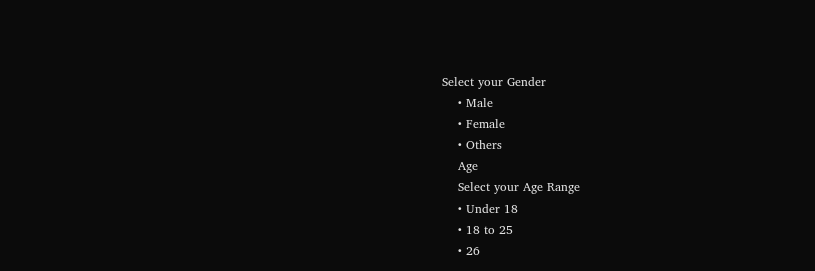Select your Gender
    • Male
    • Female
    • Others
    Age
    Select your Age Range
    • Under 18
    • 18 to 25
    • 26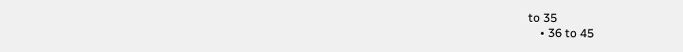to 35
    • 36 to 45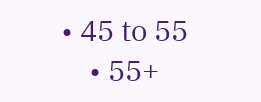• 45 to 55
    • 55+